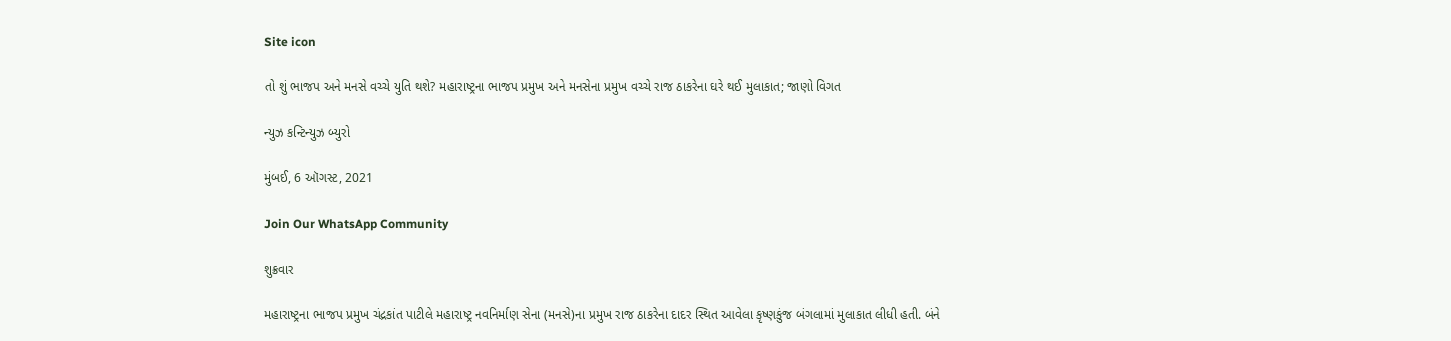Site icon

તો શું ભાજપ અને મનસે વચ્ચે યુતિ થશે? મહારાષ્ટ્રના ભાજપ પ્રમુખ અને મનસેના પ્રમુખ વચ્ચે રાજ ઠાકરેના ઘરે થઈ મુલાકાત; જાણો વિગત

ન્યુઝ કન્ટિન્યુઝ બ્યુરો

મુંબઈ, 6 ઑગસ્ટ, 2021

Join Our WhatsApp Community

શુક્રવાર

મહારાષ્ટ્રના ભાજપ પ્રમુખ ચંદ્રકાંત પાટીલે મહારાષ્ટ્ર નવનિર્માણ સેના (મનસે)ના પ્રમુખ રાજ ઠાકરેના દાદર સ્થિત આવેલા કૃષ્ણકુંજ બંગલામાં મુલાકાત લીધી હતી. બંને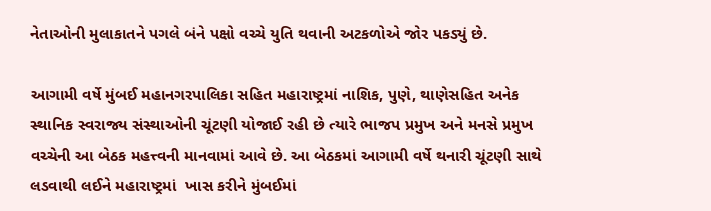નેતાઓની મુલાકાતને પગલે બંને પક્ષો વચ્ચે યુતિ થવાની અટકળોએ જોર પકડ્યું છે.

આગામી વર્ષે મુંબઈ મહાનગરપાલિકા સહિત મહારાષ્ટ્રમાં નાશિક, પુણે, થાણેસહિત અનેક સ્થાનિક સ્વરાજ્ય સંસ્થાઓની ચૂંટણી યોજાઈ રહી છે ત્યારે ભાજપ પ્રમુખ અને મનસે પ્રમુખ વચ્ચેની આ બેઠક મહત્ત્વની માનવામાં આવે છે. આ બેઠકમાં આગામી વર્ષે થનારી ચૂંટણી સાથે લડવાથી લઈને મહારાષ્ટ્રમાં  ખાસ કરીને મુંબઈમાં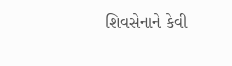શિવસેનાને કેવી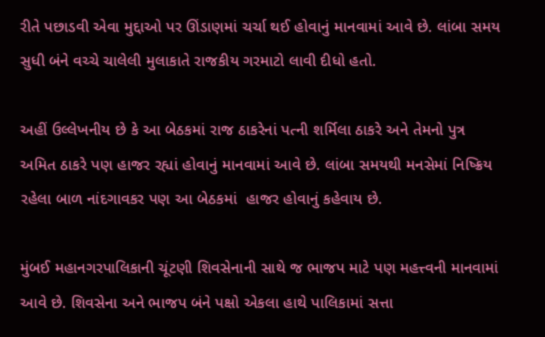રીતે પછાડવી એવા મુદ્દાઓ પર ઊંડાણમાં ચર્ચા થઈ હોવાનું માનવામાં આવે છે. લાંબા સમય સુધી બંને વચ્ચે ચાલેલી મુલાકાતે રાજકીય ગરમાટો લાવી દીધો હતો.

અહીં ઉલ્લેખનીય છે કે આ બેઠકમાં રાજ ઠાકરેનાં પત્ની શર્મિલા ઠાકરે અને તેમનો પુત્ર અમિત ઠાકરે પણ હાજર રહ્યાં હોવાનું માનવામાં આવે છે. લાંબા સમયથી મનસેમાં નિષ્ક્રિય રહેલા બાળ નાંદગાવકર પણ આ બેઠકમાં  હાજર હોવાનું કહેવાય છે.

મુંબઈ મહાનગરપાલિકાની ચૂંટણી શિવસેનાની સાથે જ ભાજપ માટે પણ મહત્ત્વની માનવામાં આવે છે. શિવસેના અને ભાજપ બંને પક્ષો એકલા હાથે પાલિકામાં સત્તા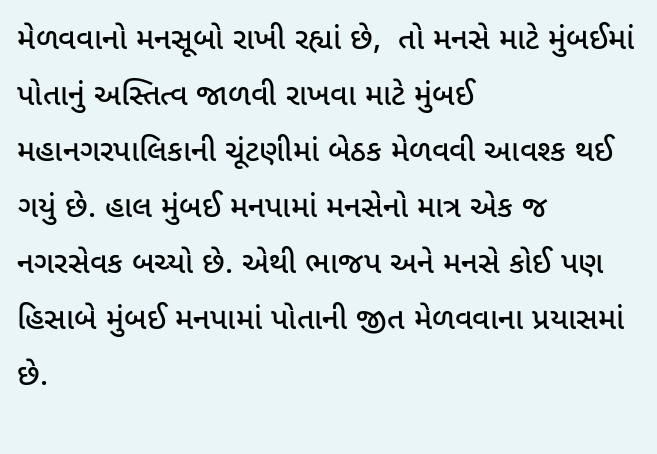મેળવવાનો મનસૂબો રાખી રહ્યાં છે,  તો મનસે માટે મુંબઈમાં પોતાનું અસ્તિત્વ જાળવી રાખવા માટે મુંબઈ મહાનગરપાલિકાની ચૂંટણીમાં બેઠક મેળવવી આવશ્ક થઈ ગયું છે. હાલ મુંબઈ મનપામાં મનસેનો માત્ર એક જ નગરસેવક બચ્યો છે. એથી ભાજપ અને મનસે કોઈ પણ હિસાબે મુંબઈ મનપામાં પોતાની જીત મેળવવાના પ્રયાસમાં છે.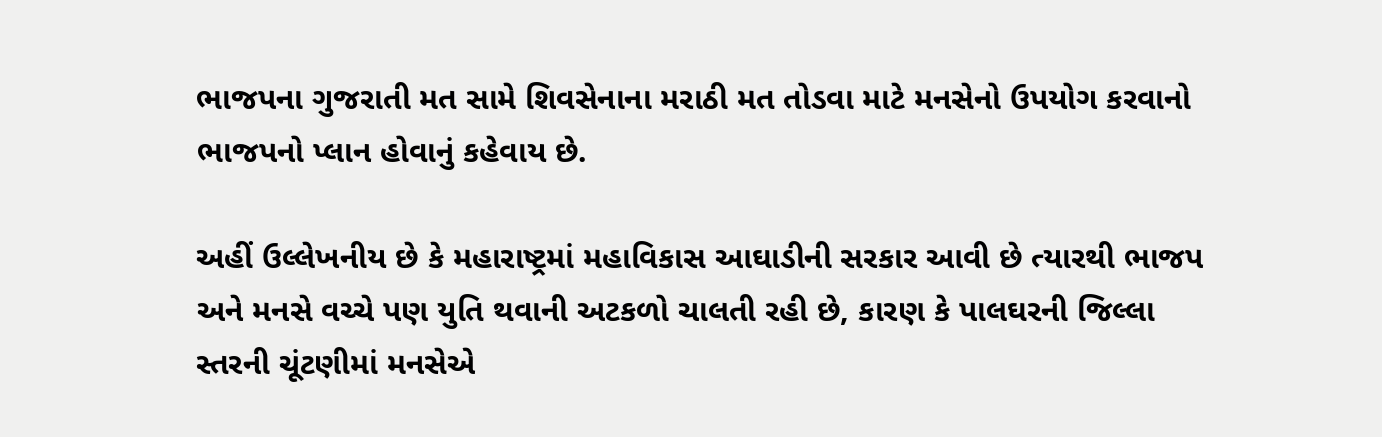ભાજપના ગુજરાતી મત સામે શિવસેનાના મરાઠી મત તોડવા માટે મનસેનો ઉપયોગ કરવાનો ભાજપનો પ્લાન હોવાનું કહેવાય છે.

અહીં ઉલ્લેખનીય છે કે મહારાષ્ટ્રમાં મહાવિકાસ આઘાડીની સરકાર આવી છે ત્યારથી ભાજપ અને મનસે વચ્ચે પણ યુતિ થવાની અટકળો ચાલતી રહી છે, કારણ કે પાલઘરની જિલ્લા સ્તરની ચૂંટણીમાં મનસેએ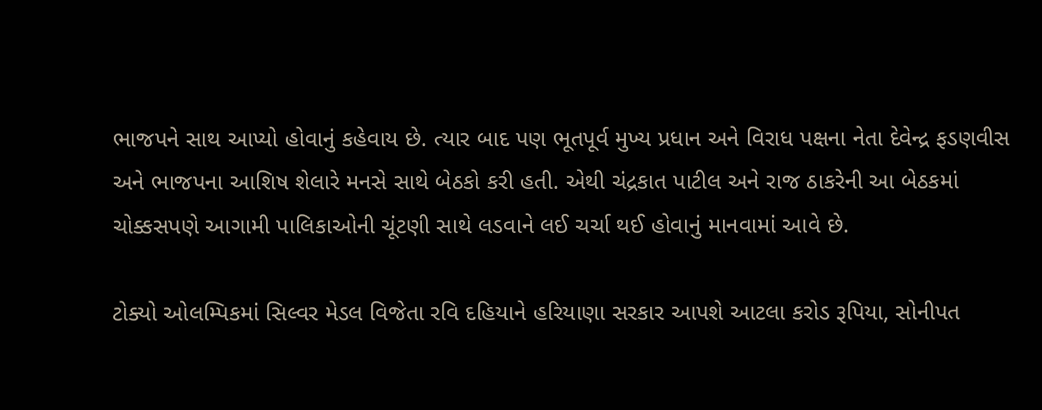ભાજપને સાથ આપ્યો હોવાનું કહેવાય છે. ત્યાર બાદ પણ ભૂતપૂર્વ મુખ્ય પ્રધાન અને વિરાધ પક્ષના નેતા દેવેન્દ્ર ફડણવીસ અને ભાજપના આશિષ શેલારે મનસે સાથે બેઠકો કરી હતી. એથી ચંદ્રકાત પાટીલ અને રાજ ઠાકરેની આ બેઠકમાં ચોક્કસપણે આગામી પાલિકાઓની ચૂંટણી સાથે લડવાને લઈ ચર્ચા થઈ હોવાનું માનવામાં આવે છે.

ટોક્યો ઓલમ્પિકમાં સિલ્વર મેડલ વિજેતા રવિ દહિયાને હરિયાણા સરકાર આપશે આટલા કરોડ રૂપિયા, સોનીપત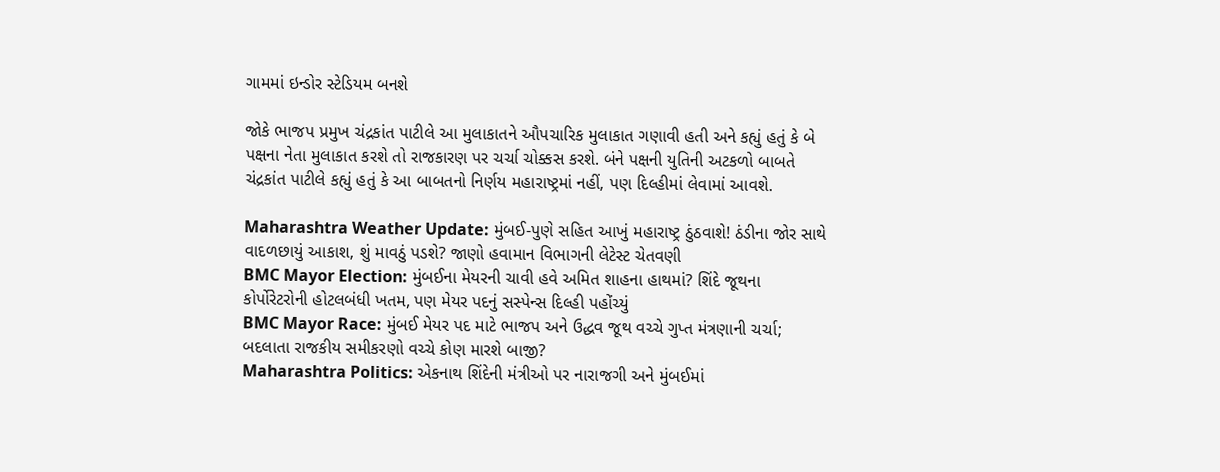ગામમાં ઇન્ડોર સ્ટેડિયમ બનશે

જોકે ભાજપ પ્રમુખ ચંદ્રકાંત પાટીલે આ મુલાકાતને ઔપચારિક મુલાકાત ગણાવી હતી અને કહ્યું હતું કે બે પક્ષના નેતા મુલાકાત કરશે તો રાજકારણ પર ચર્ચા ચોક્કસ કરશે. બંને પક્ષની યુતિની અટકળો બાબતે ચંદ્રકાંત પાટીલે કહ્યું હતું કે આ બાબતનો નિર્ણય મહારાષ્ટ્રમાં નહીં, પણ દિલ્હીમાં લેવામાં આવશે.

Maharashtra Weather Update: મુંબઈ-પુણે સહિત આખું મહારાષ્ટ્ર ઠુંઠવાશે! ઠંડીના જોર સાથે વાદળછાયું આકાશ, શું માવઠું પડશે? જાણો હવામાન વિભાગની લેટેસ્ટ ચેતવણી
BMC Mayor Election: મુંબઈના મેયરની ચાવી હવે અમિત શાહના હાથમાં? શિંદે જૂથના કોર્પોરેટરોની હોટલબંધી ખતમ, પણ મેયર પદનું સસ્પેન્સ દિલ્હી પહોંચ્યું
BMC Mayor Race: મુંબઈ મેયર પદ માટે ભાજપ અને ઉદ્ધવ જૂથ વચ્ચે ગુપ્ત મંત્રણાની ચર્ચા; બદલાતા રાજકીય સમીકરણો વચ્ચે કોણ મારશે બાજી?
Maharashtra Politics: એકનાથ શિંદેની મંત્રીઓ પર નારાજગી અને મુંબઈમાં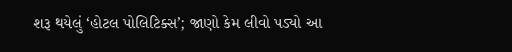શરૂ થયેલું ‘હોટલ પોલિટિક્સ’; જાણો કેમ લીવો પડ્યો આ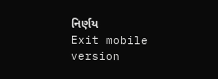નિર્ણય
Exit mobile version